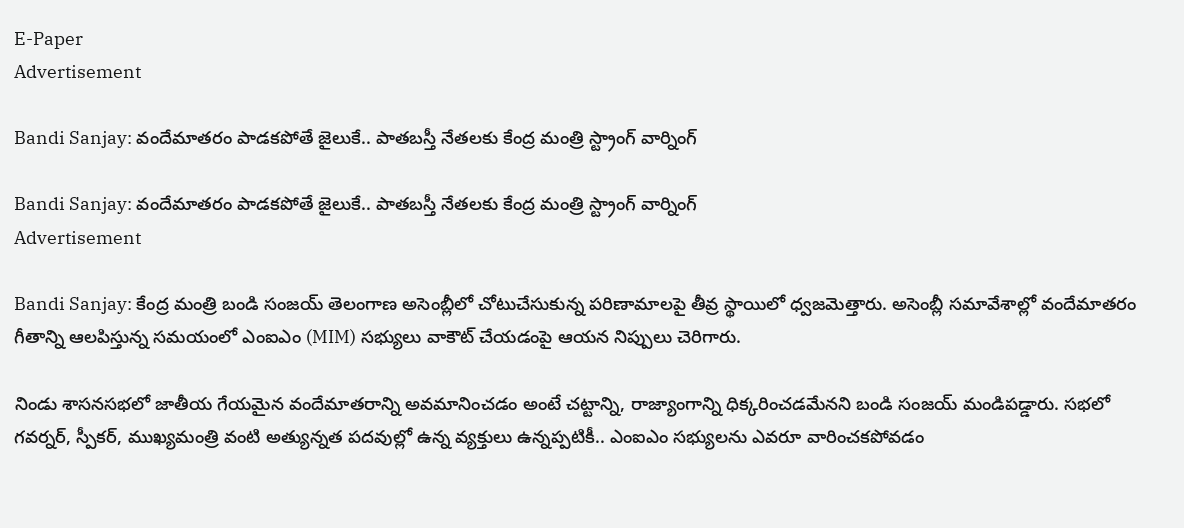E-Paper
Advertisement

Bandi Sanjay: వందేమాతరం పాడకపోతే జైలుకే.. పాతబస్తీ నేతలకు కేంద్ర మంత్రి స్ట్రాంగ్ వార్నింగ్

Bandi Sanjay: వందేమాతరం పాడకపోతే జైలుకే.. పాతబస్తీ నేతలకు కేంద్ర మంత్రి స్ట్రాంగ్ వార్నింగ్
Advertisement

Bandi Sanjay: కేంద్ర మంత్రి బండి సంజయ్ తెలంగాణ అసెంబ్లీలో చోటుచేసుకున్న పరిణామాలపై తీవ్ర స్థాయిలో ధ్వజమెత్తారు. అసెంబ్లీ సమావేశాల్లో వందేమాతరం గీతాన్ని ఆలపిస్తున్న సమయంలో ఎంఐఎం (MIM) సభ్యులు వాకౌట్ చేయడంపై ఆయన నిప్పులు చెరిగారు.

నిండు శాసనసభలో జాతీయ గేయమైన వందేమాతరాన్ని అవమానించడం అంటే చట్టాన్ని, రాజ్యాంగాన్ని ధిక్కరించడమేనని బండి సంజయ్ మండిపడ్డారు. సభలో గవర్నర్, స్పీకర్, ముఖ్యమంత్రి వంటి అత్యున్నత పదవుల్లో ఉన్న వ్యక్తులు ఉన్నప్పటికీ.. ఎంఐఎం సభ్యులను ఎవరూ వారించకపోవడం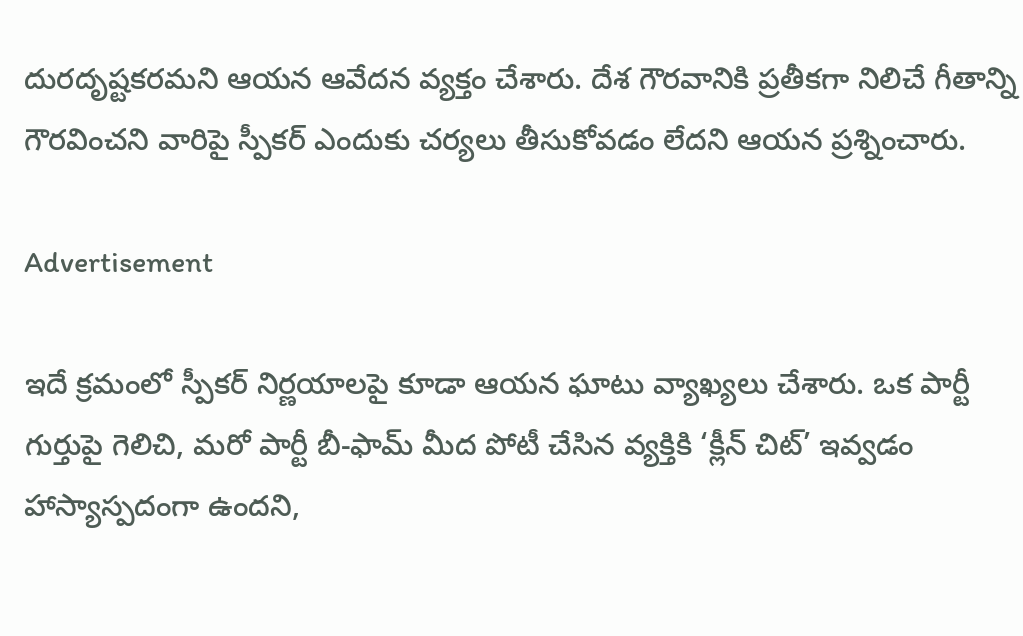దురదృష్టకరమని ఆయన ఆవేదన వ్యక్తం చేశారు. దేశ గౌరవానికి ప్రతీకగా నిలిచే గీతాన్ని గౌరవించని వారిపై స్పీకర్ ఎందుకు చర్యలు తీసుకోవడం లేదని ఆయన ప్రశ్నించారు.

Advertisement

ఇదే క్రమంలో స్పీకర్ నిర్ణయాలపై కూడా ఆయన ఘాటు వ్యాఖ్యలు చేశారు. ఒక పార్టీ గుర్తుపై గెలిచి, మరో పార్టీ బీ-ఫామ్ మీద పోటీ చేసిన వ్యక్తికి ‘క్లీన్ చిట్’ ఇవ్వడం హాస్యాస్పదంగా ఉందని,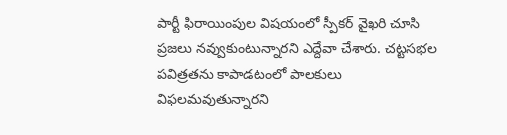పార్టీ ఫిరాయింపుల విషయంలో స్పీకర్ వైఖరి చూసి ప్రజలు నవ్వుకుంటున్నారని ఎద్దేవా చేశారు. చట్టసభల పవిత్రతను కాపాడటంలో పాలకులు విఫలమవుతున్నారని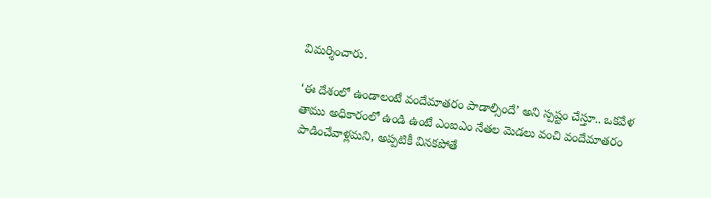విమర్శించారు.

‘ఈ దేశంలో ఉండాలంటే వందేమాతరం పాడాల్సిందే’ అని స్పష్టం చేస్తూ.. ఒకవేళ తాము అధికారంలో ఉండి ఉంటే ఎంఐఎం నేతల మెడలు వంచి వందేమాతరం పాడించేవాళ్లమని, అప్పటికీ వినకపోతే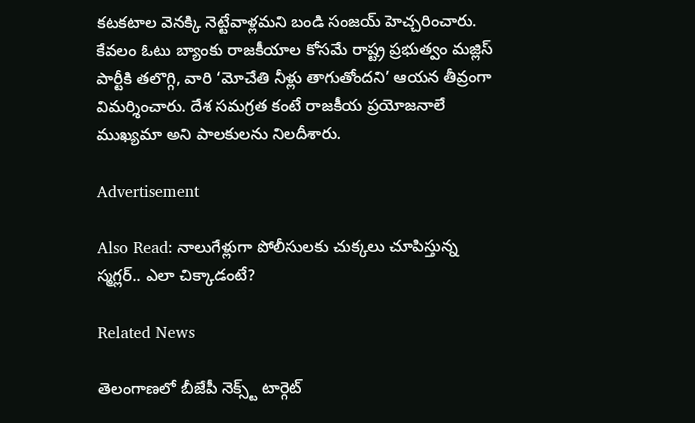కటకటాల వెనక్కి నెట్టేవాళ్లమని బండి సంజయ్ హెచ్చరించారు. కేవలం ఓటు బ్యాంకు రాజకీయాల కోసమే రాష్ట్ర ప్రభుత్వం మజ్లిస్ పార్టీకి తలొగ్గి, వారి ‘మోచేతి నీళ్లు తాగుతోందని’ ఆయన తీవ్రంగా విమర్శించారు. దేశ సమగ్రత కంటే రాజకీయ ప్రయోజనాలే ముఖ్యమా అని పాలకులను నిలదీశారు.

Advertisement

Also Read: నాలుగేళ్లుగా పోలీసులకు చుక్కలు చూపిస్తున్న స్మగ్లర్.. ఎలా చిక్కాడంటే?

Related News

తెలంగాణలో బీజేపీ నెక్స్ట్ టార్గెట్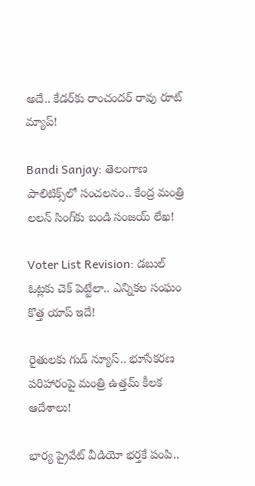అదే.. కేడర్‌కు రాంచందర్ రావు రూట్ మ్యాప్!

Bandi Sanjay: తెలంగాణ పాలిటిక్స్‌లో సంచలనం.. కేంద్ర మంత్రి లలన్ సింగ్‌కు బండి సంజయ్ లేఖ!

Voter List Revision: డబుల్ ఓట్లకు చెక్ పెట్టేలా.. ఎన్నికల సంఘం కొత్త యాప్ ఇదే!

రైతులకు గుడ్ న్యూస్.. భూసేకరణ పరిహారంపై మంత్రి ఉత్తమ్ కీలక ఆదేశాలు!

భార్య ప్రైవేట్ వీడియో భర్తకే పంపి..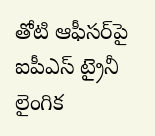తోటి ఆఫీసర్‌పై ఐపీఎస్ ట్రైనీ లైంగిక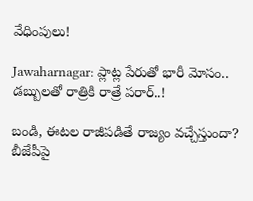వేధింపులు!

Jawaharnagar: ప్లాట్ల పేరుతో భారీ మోసం.. డబ్బులతో రాత్రికి రాత్రే పరార్..!

బండి, ఈటల రాజీపడితే రాజ్యం వచ్చేస్తుందా? బీజేపీపై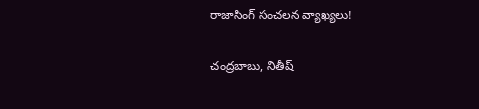రాజాసింగ్ సంచలన వ్యాఖ్యలు!

చంద్రబాబు, నితీష్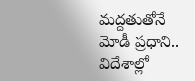మద్దతుతోనే మోడీ ప్రధాని.. విదేశాల్లో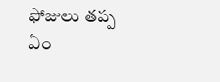ఫోజులు తప్ప ఏం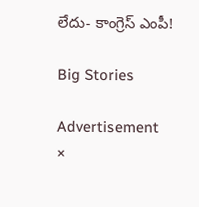లేదు- కాంగ్రెస్ ఎంపీ!

Big Stories

Advertisement
×